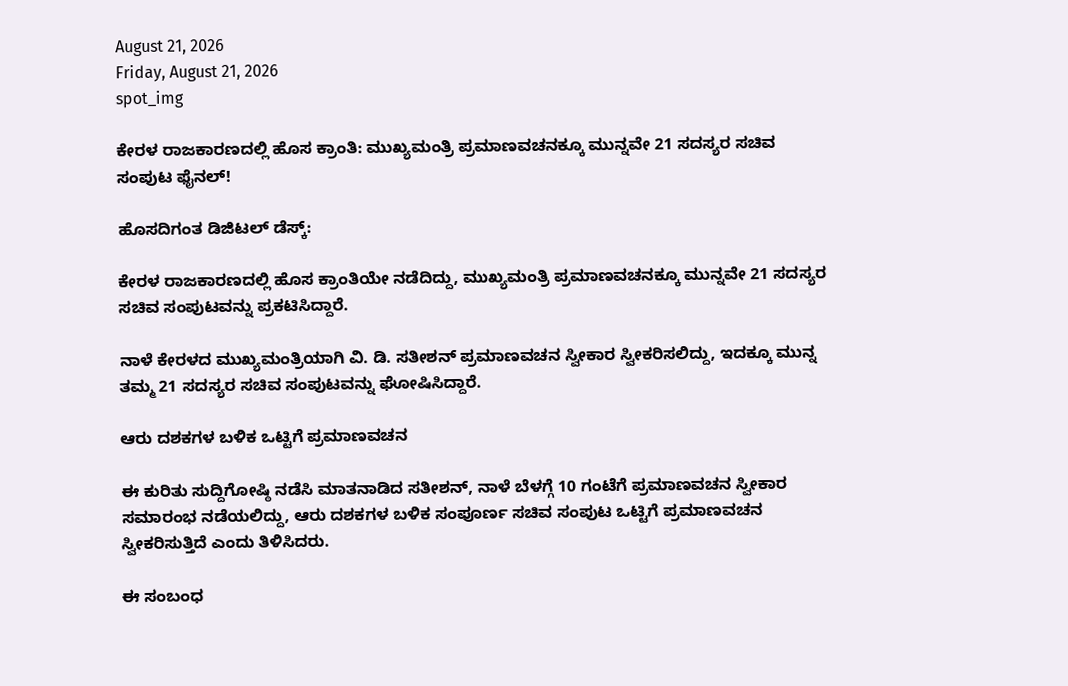August 21, 2026
Friday, August 21, 2026
spot_img

ಕೇರಳ ರಾಜಕಾರಣದಲ್ಲಿ ಹೊಸ ಕ್ರಾಂತಿ: ಮುಖ್ಯಮಂತ್ರಿ ಪ್ರಮಾಣವಚನಕ್ಕೂ ಮುನ್ನವೇ 21 ಸದಸ್ಯರ ಸಚಿವ ಸಂಪುಟ ಫೈನಲ್!

ಹೊಸದಿಗಂತ ಡಿಜಿಟಲ್ ಡೆಸ್ಕ್:

ಕೇರಳ ರಾಜಕಾರಣದಲ್ಲಿ ಹೊಸ ಕ್ರಾಂತಿಯೇ ನಡೆದಿದ್ದು, ಮುಖ್ಯಮಂತ್ರಿ ಪ್ರಮಾಣವಚನಕ್ಕೂ ಮುನ್ನವೇ 21 ಸದಸ್ಯರ ಸಚಿವ ಸಂಪುಟವನ್ನು ಪ್ರಕಟಿಸಿದ್ದಾರೆ.

ನಾಳೆ ಕೇರಳದ ಮುಖ್ಯಮಂತ್ರಿಯಾಗಿ ವಿ. ಡಿ. ಸತೀಶನ್ ಪ್ರಮಾಣವಚನ ಸ್ವೀಕಾರ ಸ್ವೀಕರಿಸಲಿದ್ದು, ಇದಕ್ಕೂ ಮುನ್ನ ತಮ್ಮ 21 ಸದಸ್ಯರ ಸಚಿವ ಸಂಪುಟವನ್ನು ಘೋಷಿಸಿದ್ದಾರೆ.

ಆರು ದಶಕಗಳ ಬಳಿಕ ಒಟ್ಟಿಗೆ ಪ್ರಮಾಣವಚನ

ಈ ಕುರಿತು ಸುದ್ದಿಗೋಷ್ಠಿ ನಡೆಸಿ ಮಾತನಾಡಿದ ಸತೀಶನ್, ನಾಳೆ ಬೆಳಗ್ಗೆ 10 ಗಂಟೆಗೆ ಪ್ರಮಾಣವಚನ ಸ್ವೀಕಾರ ಸಮಾರಂಭ ನಡೆಯಲಿದ್ದು, ಆರು ದಶಕಗಳ ಬಳಿಕ ಸಂಪೂರ್ಣ ಸಚಿವ ಸಂಪುಟ ಒಟ್ಟಿಗೆ ಪ್ರಮಾಣವಚನ ಸ್ವೀಕರಿಸುತ್ತಿದೆ ಎಂದು ತಿಳಿಸಿದರು.

ಈ ಸಂಬಂಧ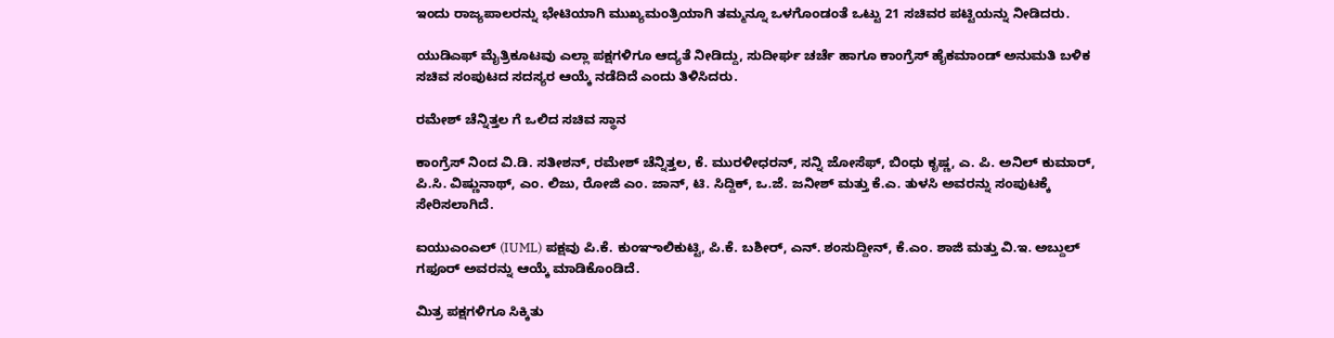ಇಂದು ರಾಜ್ಯಪಾಲರನ್ನು ಭೇಟಿಯಾಗಿ ಮುಖ್ಯಮಂತ್ರಿಯಾಗಿ ತಮ್ಮನ್ನೂ ಒಳಗೊಂಡಂತೆ ಒಟ್ಟು 21 ಸಚಿವರ ಪಟ್ಟಿಯನ್ನು ನೀಡಿದರು.

ಯುಡಿಎಫ್ ಮೈತ್ರಿಕೂಟವು ಎಲ್ಲಾ ಪಕ್ಷಗಳಿಗೂ ಆದ್ಯತೆ ನೀಡಿದ್ದು, ಸುದೀರ್ಘ ಚರ್ಚೆ ಹಾಗೂ ಕಾಂಗ್ರೆಸ್ ಹೈಕಮಾಂಡ್ ಅನುಮತಿ ಬಳಿಕ ಸಚಿವ ಸಂಪುಟದ ಸದಸ್ಯರ ಆಯ್ಕೆ ನಡೆದಿದೆ ಎಂದು ತಿಳಿಸಿದರು.

ರಮೇಶ್ ಚೆನ್ನಿತ್ತಲ ಗೆ ಒಲಿದ ಸಚಿವ ಸ್ಥಾನ

ಕಾಂಗ್ರೆಸ್ ನಿಂದ ವಿ.ಡಿ. ಸತೀಶನ್, ರಮೇಶ್ ಚೆನ್ನಿತ್ತಲ, ಕೆ. ಮುರಳೀಧರನ್, ಸನ್ನಿ ಜೋಸೆಫ್, ಬಿಂಧು ಕೃಷ್ಣ, ಎ. ಪಿ. ಅನಿಲ್ ಕುಮಾರ್, ಪಿ.ಸಿ. ವಿಷ್ಣುನಾಥ್, ಎಂ. ಲಿಜು, ರೋಜಿ ಎಂ. ಜಾನ್, ಟಿ. ಸಿದ್ದಿಕ್, ಒ.ಜೆ. ಜನೀಶ್ ಮತ್ತು ಕೆ.ಎ. ತುಳಸಿ ಅವರನ್ನು ಸಂಪುಟಕ್ಕೆ ಸೇರಿಸಲಾಗಿದೆ.

ಐಯುಎಂಎಲ್ (IUML) ಪಕ್ಷವು ಪಿ.ಕೆ. ಕುಂಞಾಲಿಕುಟ್ಟಿ, ಪಿ.ಕೆ. ಬಶೀರ್, ಎನ್. ಶಂಸುದ್ದೀನ್, ಕೆ.ಎಂ. ಶಾಜಿ ಮತ್ತು ವಿ.ಇ. ಅಬ್ದುಲ್ ಗಫೂರ್ ಅವರನ್ನು ಆಯ್ಕೆ ಮಾಡಿಕೊಂಡಿದೆ.

ಮಿತ್ರ ಪಕ್ಷಗಳಿಗೂ ಸಿಕ್ಕಿತು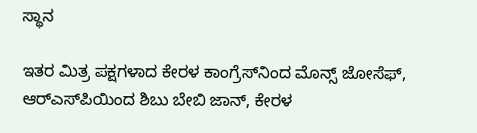ಸ್ಥಾನ

ಇತರ ಮಿತ್ರ ಪಕ್ಷಗಳಾದ ಕೇರಳ ಕಾಂಗ್ರೆಸ್‌ನಿಂದ ಮೊನ್ಸ್ ಜೋಸೆಫ್, ಆರ್‌ಎಸ್‌ಪಿಯಿಂದ ಶಿಬು ಬೇಬಿ ಜಾನ್, ಕೇರಳ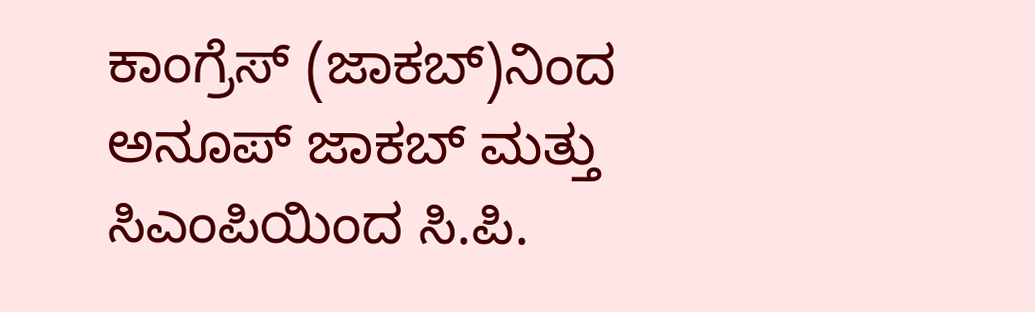ಕಾಂಗ್ರೆಸ್ (ಜಾಕಬ್)ನಿಂದ ಅನೂಪ್ ಜಾಕಬ್ ಮತ್ತು ಸಿಎಂಪಿಯಿಂದ ಸಿ.ಪಿ.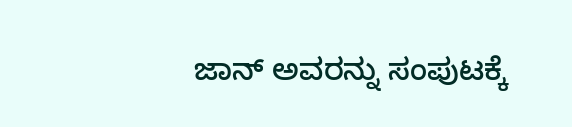ಜಾನ್ ಅವರನ್ನು ಸಂಪುಟಕ್ಕೆ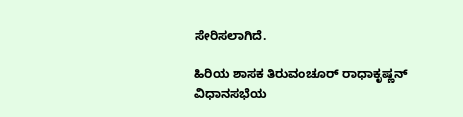ಸೇರಿಸಲಾಗಿದೆ.

ಹಿರಿಯ ಶಾಸಕ ತಿರುವಂಚೂರ್ ರಾಧಾಕೃಷ್ಣನ್ ವಿಧಾನಸಭೆಯ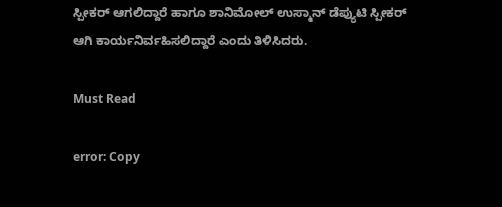ಸ್ಪೀಕರ್ ಆಗಲಿದ್ದಾರೆ ಹಾಗೂ ಶಾನಿಮೋಲ್ ಉಸ್ಮಾನ್ ಡೆಪ್ಯುಟಿ ಸ್ಪೀಕರ್ ಆಗಿ ಕಾರ್ಯನಿರ್ವಹಿಸಲಿದ್ದಾರೆ ಎಂದು ತಿಳಿಸಿದರು.

Must Read

error: Copy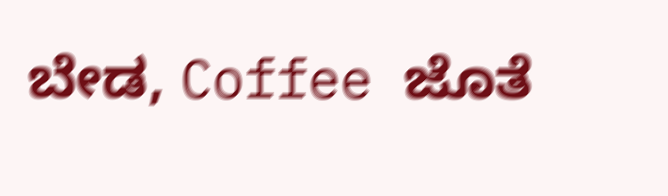ಬೇಡ, Coffee ಜೊತೆ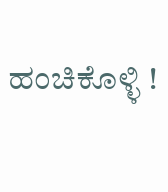ಹಂಚಿಕೊಳ್ಳಿ !